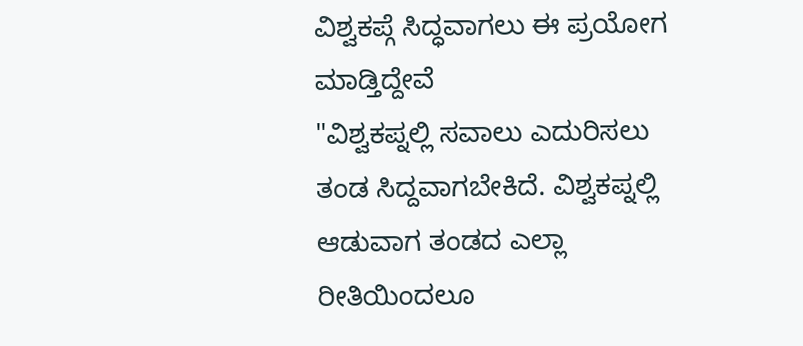ವಿಶ್ವಕಪ್ಗೆ ಸಿದ್ಧವಾಗಲು ಈ ಪ್ರಯೋಗ ಮಾಡ್ತಿದ್ದೇವೆ
"ವಿಶ್ವಕಪ್ನಲ್ಲಿ ಸವಾಲು ಎದುರಿಸಲು ತಂಡ ಸಿದ್ದವಾಗಬೇಕಿದೆ. ವಿಶ್ವಕಪ್ನಲ್ಲಿ ಆಡುವಾಗ ತಂಡದ ಎಲ್ಲಾ ರೀತಿಯಿಂದಲೂ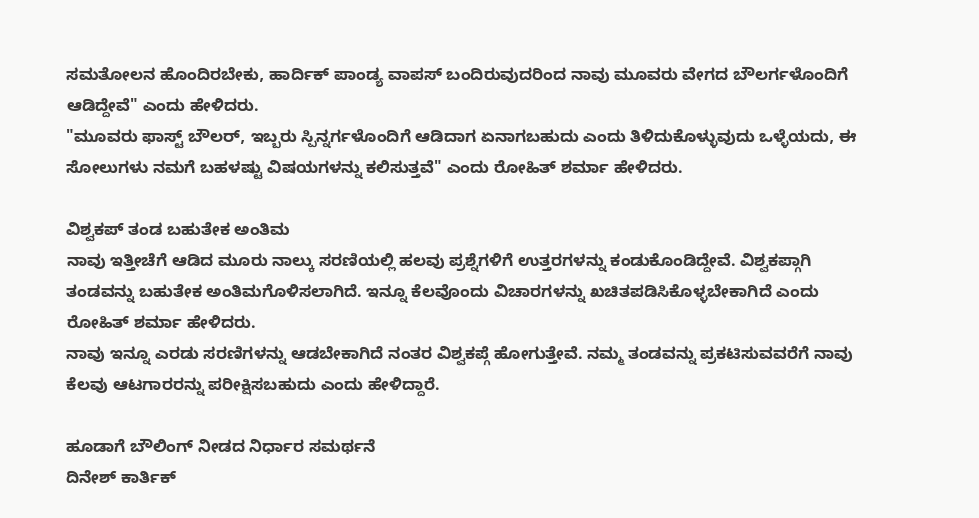ಸಮತೋಲನ ಹೊಂದಿರಬೇಕು, ಹಾರ್ದಿಕ್ ಪಾಂಡ್ಯ ವಾಪಸ್ ಬಂದಿರುವುದರಿಂದ ನಾವು ಮೂವರು ವೇಗದ ಬೌಲರ್ಗಳೊಂದಿಗೆ ಆಡಿದ್ದೇವೆ" ಎಂದು ಹೇಳಿದರು.
"ಮೂವರು ಫಾಸ್ಟ್ ಬೌಲರ್, ಇಬ್ಬರು ಸ್ಪಿನ್ನರ್ಗಳೊಂದಿಗೆ ಆಡಿದಾಗ ಏನಾಗಬಹುದು ಎಂದು ತಿಳಿದುಕೊಳ್ಳುವುದು ಒಳ್ಳೆಯದು, ಈ ಸೋಲುಗಳು ನಮಗೆ ಬಹಳಷ್ಟು ವಿಷಯಗಳನ್ನು ಕಲಿಸುತ್ತವೆ" ಎಂದು ರೋಹಿತ್ ಶರ್ಮಾ ಹೇಳಿದರು.

ವಿಶ್ವಕಪ್ ತಂಡ ಬಹುತೇಕ ಅಂತಿಮ
ನಾವು ಇತ್ತೀಚೆಗೆ ಆಡಿದ ಮೂರು ನಾಲ್ಕು ಸರಣಿಯಲ್ಲಿ ಹಲವು ಪ್ರಶ್ನೆಗಳಿಗೆ ಉತ್ತರಗಳನ್ನು ಕಂಡುಕೊಂಡಿದ್ದೇವೆ. ವಿಶ್ವಕಪ್ಗಾಗಿ ತಂಡವನ್ನು ಬಹುತೇಕ ಅಂತಿಮಗೊಳಿಸಲಾಗಿದೆ. ಇನ್ನೂ ಕೆಲವೊಂದು ವಿಚಾರಗಳನ್ನು ಖಚಿತಪಡಿಸಿಕೊಳ್ಳಬೇಕಾಗಿದೆ ಎಂದು ರೋಹಿತ್ ಶರ್ಮಾ ಹೇಳಿದರು.
ನಾವು ಇನ್ನೂ ಎರಡು ಸರಣಿಗಳನ್ನು ಆಡಬೇಕಾಗಿದೆ ನಂತರ ವಿಶ್ವಕಪ್ಗೆ ಹೋಗುತ್ತೇವೆ. ನಮ್ಮ ತಂಡವನ್ನು ಪ್ರಕಟಿಸುವವರೆಗೆ ನಾವು ಕೆಲವು ಆಟಗಾರರನ್ನು ಪರೀಕ್ಷಿಸಬಹುದು ಎಂದು ಹೇಳಿದ್ದಾರೆ.

ಹೂಡಾಗೆ ಬೌಲಿಂಗ್ ನೀಡದ ನಿರ್ಧಾರ ಸಮರ್ಥನೆ
ದಿನೇಶ್ ಕಾರ್ತಿಕ್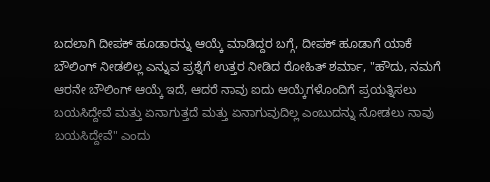ಬದಲಾಗಿ ದೀಪಕ್ ಹೂಡಾರನ್ನು ಆಯ್ಕೆ ಮಾಡಿದ್ದರ ಬಗ್ಗೆ, ದೀಪಕ್ ಹೂಡಾಗೆ ಯಾಕೆ ಬೌಲಿಂಗ್ ನೀಡಲಿಲ್ಲ ಎನ್ನುವ ಪ್ರಶ್ನೆಗೆ ಉತ್ತರ ನೀಡಿದ ರೋಹಿತ್ ಶರ್ಮಾ, "ಹೌದು, ನಮಗೆ ಆರನೇ ಬೌಲಿಂಗ್ ಆಯ್ಕೆ ಇದೆ, ಆದರೆ ನಾವು ಐದು ಆಯ್ಕೆಗಳೊಂದಿಗೆ ಪ್ರಯತ್ನಿಸಲು ಬಯಸಿದ್ದೇವೆ ಮತ್ತು ಏನಾಗುತ್ತದೆ ಮತ್ತು ಏನಾಗುವುದಿಲ್ಲ ಎಂಬುದನ್ನು ನೋಡಲು ನಾವು ಬಯಸಿದ್ದೇವೆ" ಎಂದು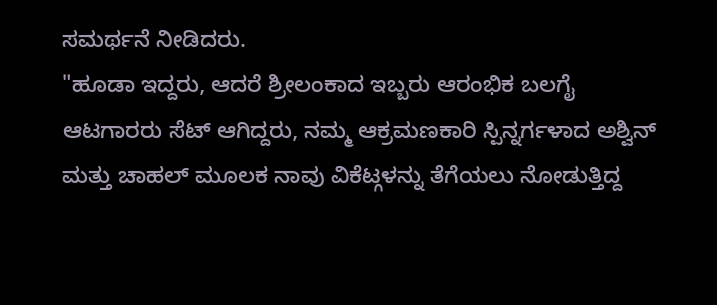ಸಮರ್ಥನೆ ನೀಡಿದರು.
"ಹೂಡಾ ಇದ್ದರು, ಆದರೆ ಶ್ರೀಲಂಕಾದ ಇಬ್ಬರು ಆರಂಭಿಕ ಬಲಗೈ ಆಟಗಾರರು ಸೆಟ್ ಆಗಿದ್ದರು, ನಮ್ಮ ಆಕ್ರಮಣಕಾರಿ ಸ್ಪಿನ್ನರ್ಗಳಾದ ಅಶ್ವಿನ್ ಮತ್ತು ಚಾಹಲ್ ಮೂಲಕ ನಾವು ವಿಕೆಟ್ಗಳನ್ನು ತೆಗೆಯಲು ನೋಡುತ್ತಿದ್ದ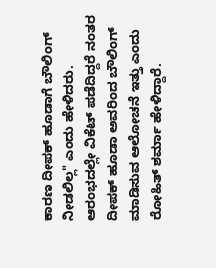ಕಾರಣ ದೀಪಕ್ ಹೂಡಾಗೆ ಬೌಲಿಂಗ್ ನೀಡಲಿಲ್ಲ" ಎಂದು ಹೇಳಿದರು. ಆರಂಭದಲ್ಲೇ ವಿಕೆಟ್ ಪಡೆದಿದ್ದರೆ ನಂತರ ದೀಪಕ್ ಹೂಡಾ ಅವರಿಂದ ಬೌಲಿಂಗ್ ಮಾಡಿಸುವ ಆಲೋಚನೆ ಇತ್ತು ಎಂದು ರೋಹಿತ್ ಶರ್ಮಾ ಹೇಳಿದ್ದಾರೆ.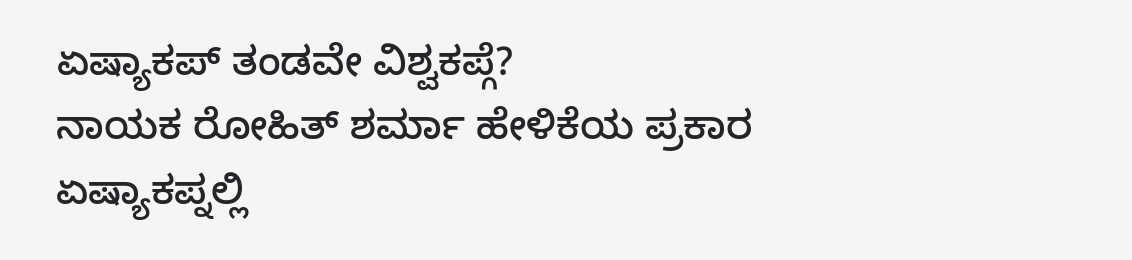ಏಷ್ಯಾಕಪ್ ತಂಡವೇ ವಿಶ್ವಕಪ್ಗೆ?
ನಾಯಕ ರೋಹಿತ್ ಶರ್ಮಾ ಹೇಳಿಕೆಯ ಪ್ರಕಾರ ಏಷ್ಯಾಕಪ್ನಲ್ಲಿ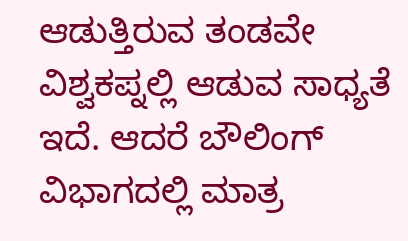ಆಡುತ್ತಿರುವ ತಂಡವೇ ವಿಶ್ವಕಪ್ನಲ್ಲಿ ಆಡುವ ಸಾಧ್ಯತೆ ಇದೆ. ಆದರೆ ಬೌಲಿಂಗ್ ವಿಭಾಗದಲ್ಲಿ ಮಾತ್ರ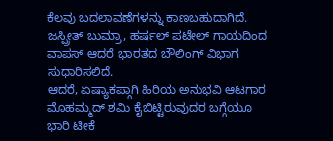ಕೆಲವು ಬದಲಾವಣೆಗಳನ್ನು ಕಾಣಬಹುದಾಗಿದೆ. ಜಸ್ಪ್ರೀತ್ ಬುಮ್ರಾ, ಹರ್ಷಲ್ ಪಟೇಲ್ ಗಾಯದಿಂದ ವಾಪಸ್ ಆದರೆ ಭಾರತದ ಬೌಲಿಂಗ್ ವಿಭಾಗ ಸುಧಾರಿಸಲಿದೆ.
ಆದರೆ, ಏಷ್ಯಾಕಪ್ಗಾಗಿ ಹಿರಿಯ ಅನುಭವಿ ಆಟಗಾರ ಮೊಹಮ್ಮದ್ ಶಮಿ ಕೈಬಿಟ್ಟಿರುವುದರ ಬಗ್ಗೆಯೂ ಭಾರಿ ಟೀಕೆ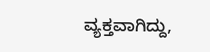ವ್ಯಕ್ತವಾಗಿದ್ದು,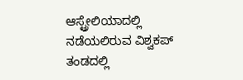ಆಸ್ಟ್ರೇಲಿಯಾದಲ್ಲಿ ನಡೆಯಲಿರುವ ವಿಶ್ವಕಪ್ ತಂಡದಲ್ಲಿ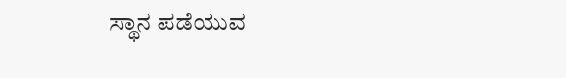ಸ್ಥಾನ ಪಡೆಯುವ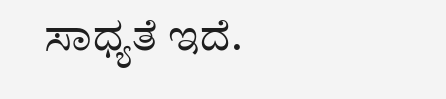ಸಾಧ್ಯತೆ ಇದೆ.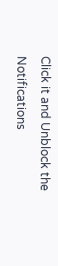Click it and Unblock the Notifications